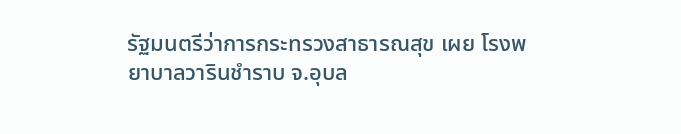รัฐมนตรีว่าการกระทรวงสาธารณสุข เผย โรงพยาบาลวารินชำราบ จ.อุบล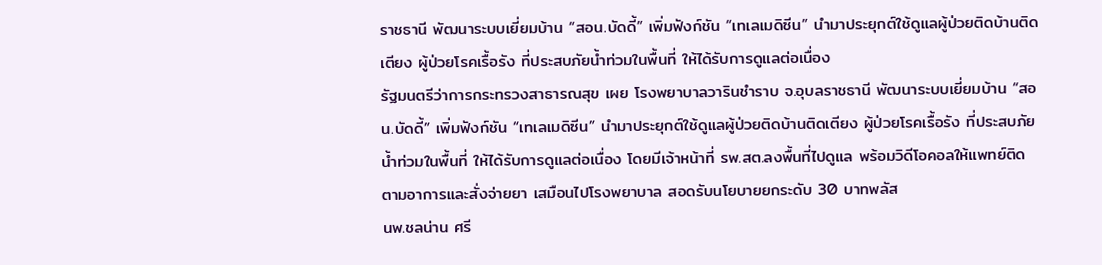ราชธานี พัฒนาระบบเยี่ยมบ้าน “สอน.บัดดี้” เพิ่มฟังก์ชัน “เทเลเมดิซีน” นำมาประยุกต์ใช้ดูแลผู้ป่วยติดบ้านติดเตียง ผู้ป่วยโรคเรื้อรัง ที่ประสบภัยน้ำท่วมในพื้นที่ ให้ได้รับการดูแลต่อเนื่อง
รัฐมนตรีว่าการกระทรวงสาธารณสุข เผย โรงพยาบาลวารินชำราบ จ.อุบลราชธานี พัฒนาระบบเยี่ยมบ้าน “สอน.บัดดี้” เพิ่มฟังก์ชัน “เทเลเมดิซีน” นำมาประยุกต์ใช้ดูแลผู้ป่วยติดบ้านติดเตียง ผู้ป่วยโรคเรื้อรัง ที่ประสบภัยน้ำท่วมในพื้นที่ ให้ได้รับการดูแลต่อเนื่อง โดยมีเจ้าหน้าที่ รพ.สต.ลงพื้นที่ไปดูแล พร้อมวิดีโอคอลให้แพทย์ติดตามอาการและสั่งจ่ายยา เสมือนไปโรงพยาบาล สอดรับนโยบายยกระดับ 30 บาทพลัส
นพ.ชลน่าน ศรี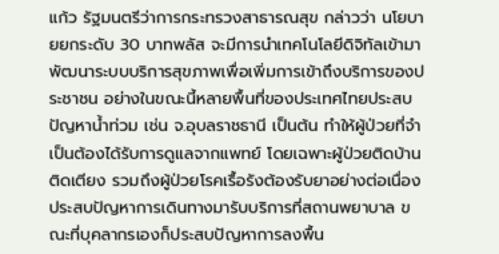แก้ว รัฐมนตรีว่าการกระทรวงสาธารณสุข กล่าวว่า นโยบายยกระดับ 30 บาทพลัส จะมีการนำเทคโนโลยีดิจิทัลเข้ามาพัฒนาระบบบริการสุขภาพเพื่อเพิ่มการเข้าถึงบริการของประชาชน อย่างในขณะนี้หลายพื้นที่ของประเทศไทยประสบปัญหาน้ำท่วม เช่น จ.อุบลราชธานี เป็นต้น ทำให้ผู้ป่วยที่จำเป็นต้องได้รับการดูแลจากแพทย์ โดยเฉพาะผู้ป่วยติดบ้านติดเตียง รวมถึงผู้ป่วยโรคเรื้อรังต้องรับยาอย่างต่อเนื่อง ประสบปัญหาการเดินทางมารับบริการที่สถานพยาบาล ขณะที่บุคลากรเองก็ประสบปัญหาการลงพื้น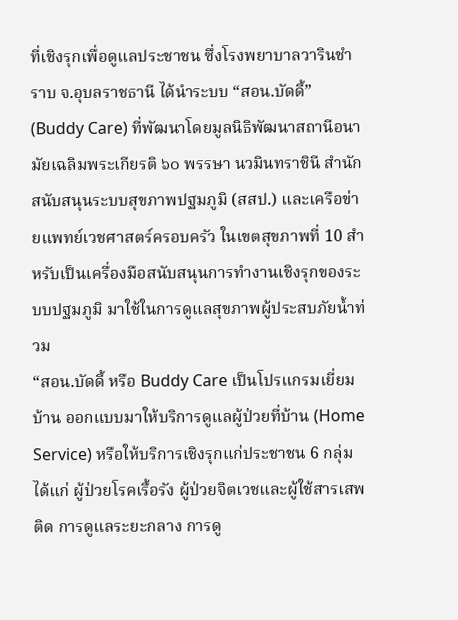ที่เชิงรุกเพื่อดูแลประชาชน ซึ่งโรงพยาบาลวารินชำราบ จ.อุบลราชธานี ได้นำระบบ “สอน.บัดดี้” (Buddy Care) ที่พัฒนาโดยมูลนิธิพัฒนาสถานีอนามัยเฉลิมพระเกียรติ ๖๐ พรรษา นวมินทราชินี สำนักสนับสนุนระบบสุขภาพปฐมภูมิ (สสป.) และเครือข่ายแพทย์เวชศาสตร์ครอบครัว ในเขตสุขภาพที่ 10 สำหรับเป็นเครื่องมือสนับสนุนการทำงานเชิงรุกของระบบปฐมภูมิ มาใช้ในการดูแลสุขภาพผู้ประสบภัยน้ำท่วม
“สอน.บัดดี้ หรือ Buddy Care เป็นโปรแกรมเยี่ยมบ้าน ออกแบบมาให้บริการดูแลผู้ป่วยที่บ้าน (Home Service) หรือให้บริการเชิงรุกแก่ประชาชน 6 กลุ่ม ได้แก่ ผู้ป่วยโรคเรื้อรัง ผู้ป่วยจิตเวชและผู้ใช้สารเสพติด การดูแลระยะกลาง การดู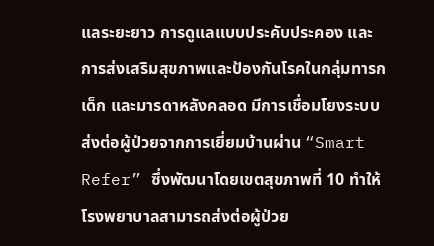แลระยะยาว การดูแลแบบประคับประคอง และการส่งเสริมสุขภาพและป้องกันโรคในกลุ่มทารก เด็ก และมารดาหลังคลอด มีการเชื่อมโยงระบบส่งต่อผู้ป่วยจากการเยี่ยมบ้านผ่าน “Smart Refer” ซึ่งพัฒนาโดยเขตสุขภาพที่ 10 ทำให้โรงพยาบาลสามารถส่งต่อผู้ป่วย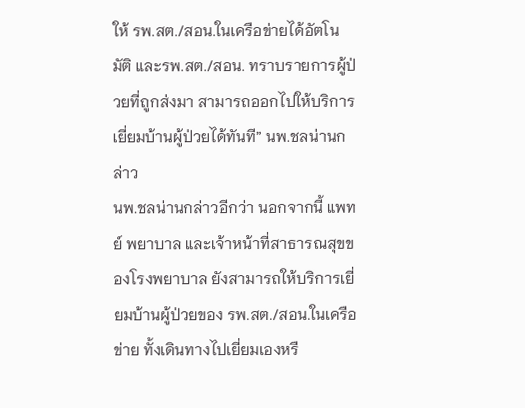ให้ รพ.สต./สอน.ในเครือข่ายได้อัตโนมัติ และรพ.สต./สอน. ทราบรายการผู้ป่วยที่ถูกส่งมา สามารถออกไปให้บริการเยี่ยมบ้านผู้ป่วยได้ทันที” นพ.ชลน่านกล่าว
นพ.ชลน่านกล่าวอีกว่า นอกจากนี้ แพทย์ พยาบาล และเจ้าหน้าที่สาธารณสุขของโรงพยาบาล ยังสามารถให้บริการเยี่ยมบ้านผู้ป่วยของ รพ.สต./สอน.ในเครือข่าย ทั้งเดินทางไปเยี่ยมเองหรื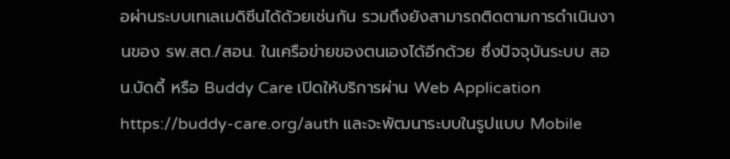อผ่านระบบเทเลเมดิซีนได้ด้วยเช่นกัน รวมถึงยังสามารถติดตามการดำเนินงานของ รพ.สต./สอน. ในเครือข่ายของตนเองได้อีกด้วย ซึ่งปัจจุบันระบบ สอน.บัดดี้ หรือ Buddy Care เปิดให้บริการผ่าน Web Application https://buddy-care.org/auth และจะพัฒนาระบบในรูปแบบ Mobile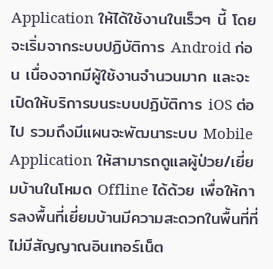Application ให้ได้ใช้งานในเร็วๆ นี้ โดยจะเริ่มจากระบบปฏิบัติการ Android ก่อน เนื่องจากมีผู้ใช้งานจำนวนมาก และจะเปิดให้บริการบนระบบปฏิบัติการ iOS ต่อไป รวมถึงมีแผนจะพัฒนาระบบ Mobile Application ให้สามารถดูแลผู้ป่วย/เยี่ยมบ้านในโหมด Offline ได้ด้วย เพื่อให้การลงพื้นที่เยี่ยมบ้านมีความสะดวกในพื้นที่ที่ไม่มีสัญญาณอินเทอร์เน็ต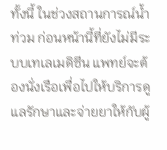ทั้งนี้ ในช่วงสถานการณ์น้ำท่วม ก่อนหน้านี้ที่ยังไม่มีระบบเทเลเมดิซีน แพทย์จะต้องนั่งเรือเพื่อไปให้บริการดูแลรักษาและจ่ายยาให้กับผู้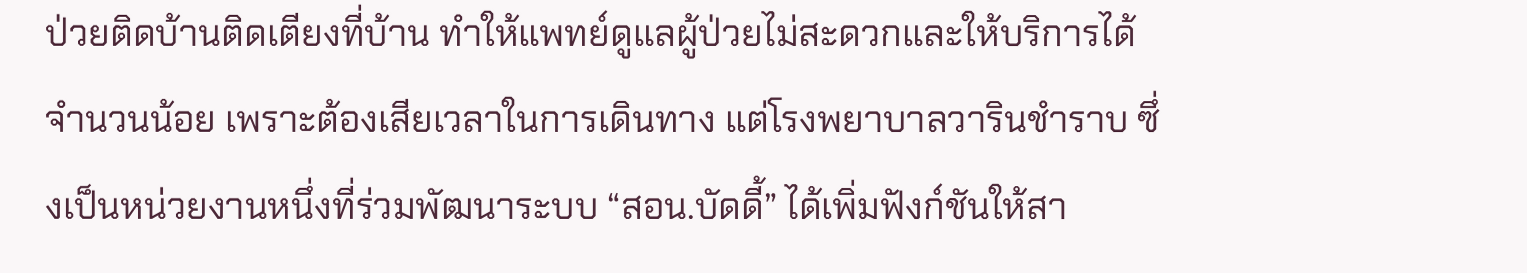ป่วยติดบ้านติดเตียงที่บ้าน ทำให้แพทย์ดูแลผู้ป่วยไม่สะดวกและให้บริการได้จำนวนน้อย เพราะต้องเสียเวลาในการเดินทาง แต่โรงพยาบาลวารินชำราบ ซึ่งเป็นหน่วยงานหนึ่งที่ร่วมพัฒนาระบบ “สอน.บัดดี้” ได้เพิ่มฟังก์ชันให้สา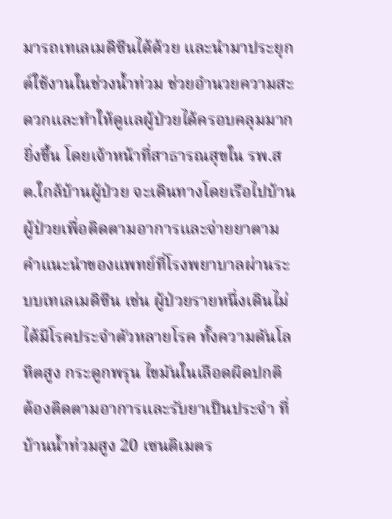มารถเทเลเมดิซีนได้ด้วย และนำมาประยุกต์ใช้งานในช่วงน้ำท่วม ช่วยอำนวยความสะดวกและทำให้ดูแลผู้ป่วยได้ครอบคลุมมากยิ่งขึ้น โดยเจ้าหน้าที่สาธารณสุขใน รพ.สต.ใกล้บ้านผู้ป่วย จะเดินทางโดยเรือไปบ้านผู้ป่วยเพื่อติดตามอาการและจ่ายยาตามคำแนะนำของแพทย์ที่โรงพยาบาลผ่านระบบเทเลเมดิซีน เช่น ผู้ป่วยรายหนึ่งเดินไม่ได้มีโรคประจำตัวหลายโรค ทั้งความดันโลหิตสูง กระดูกพรุน ไขมันในเลือดผิดปกติ ต้องติดตามอาการและรับยาเป็นประจำ ที่บ้านน้ำท่วมสูง 20 เซนติเมตร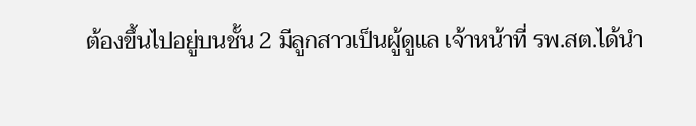ต้องขึ้นไปอยู่บนชั้น 2 มีลูกสาวเป็นผู้ดูแล เจ้าหน้าที่ รพ.สต.ได้นำ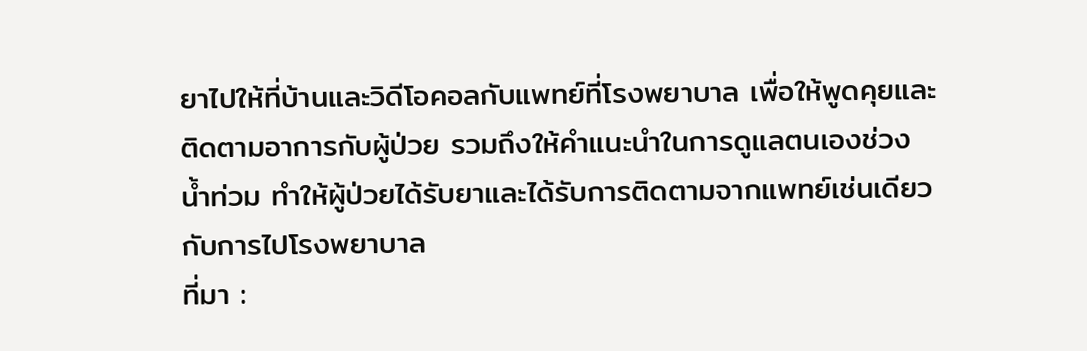ยาไปให้ที่บ้านและวิดีโอคอลกับแพทย์ที่โรงพยาบาล เพื่อให้พูดคุยและติดตามอาการกับผู้ป่วย รวมถึงให้คำแนะนำในการดูแลตนเองช่วงน้ำท่วม ทำให้ผู้ป่วยได้รับยาและได้รับการติดตามจากแพทย์เช่นเดียวกับการไปโรงพยาบาล
ที่มา :